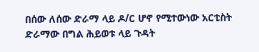በሰው ለሰው ድራማ ላይ ዶ/ር ሆኖ የሚተውነው አርቲስት ድራማው በግል ሕይወቱ ላይ ጉዳት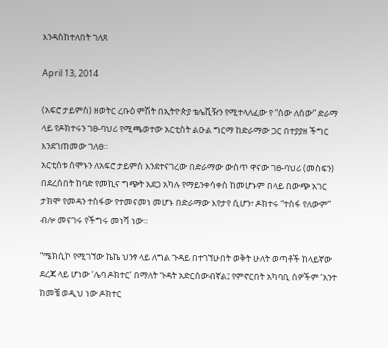እንዳስከተለበት ገለጸ

April 13, 2014

(አፍሮ ታይምስ) ዘወትር ረቡዕ ምሽት በኢትዮጵያ ቴሌቪዥን የሚተላለፈው የ “ሰው ለሰው” ድራማ ላይ የዶክተሩን ገፀ-ባህሪ የሚጫወተው አርቲስት ልዑል ግርማ ከድራማው ጋር በተያያዘ ችግር እንደገጠመው ገለፀ።
አርቲስቱ ሰሞኑን ለአፍሮ ታይምስ እንደተናገረው በድራማው ውስጥ ዋናው ገፀ-ባህሪ (መስፍን) በደረሰበት ከባድ የመኪና ግጭት አደጋ አካሉ የማይንቀሳቀስ ከመሆኑም በላይ በውጭ አገር ታክሞ የመዳን ተስፋው የተመናመነ መሆኑ በድራማው እየታየ ሲሆን፣ ዶክተሩ “ተስፋ የለውም” ብሎ መናገሩ የችግሩ መነሻ ነው።

“ሜክሲኮ የሚገኘው ኬኬ ህንፃ ላይ ለግል ጉዳይ በተገኘሁበት ወቅት ሁለት ወጣቶች ከላይኛው ደረጃ ላይ ሆነው ‘ሌባ ዶክተር’ በማለት ጉዳት አድርሰውብኛል፤ የምኖርበት አካባቢ ሰዎችም ‘አንተ ከመቼ ወዲህ ነው ዶክተር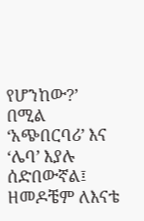የሆንከው?’ በሚል ‘አጭበርባሪ’ እና ‘ሌባ’ እያሉ ሰድበውኛል፤ ዘመዶቼም ለእናቴ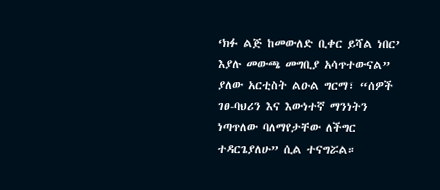‘ክፉ ልጅ ከመውለድ ቢቀር ይሻል ነበር’ እያሉ መውጫ መግቢያ አሳጥተውናል” ያለው አርቲስት ልዑል ግርማ፣ “ሰዎች ገፀ-ባህሪን እና እውነተኛ ማንነትን ነጣጥለው ባለማየታቸው ለችግር ተዳርጌያለሁ” ሲል ተናግሯል።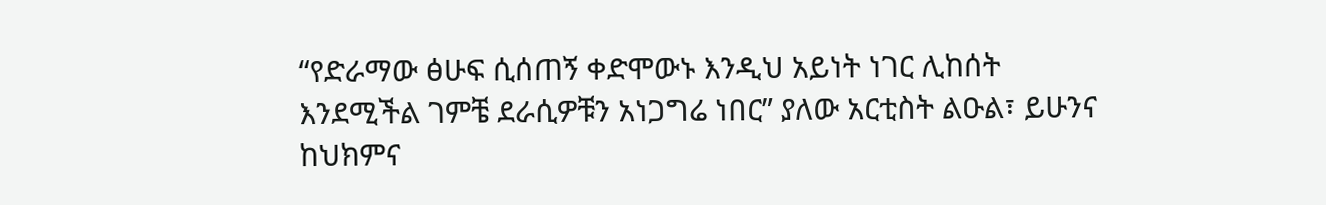“የድራማው ፅሁፍ ሲሰጠኝ ቀድሞውኑ እንዲህ አይነት ነገር ሊከሰት እንደሚችል ገምቼ ደራሲዎቹን አነጋግሬ ነበር” ያለው አርቲስት ልዑል፣ ይሁንና ከህክምና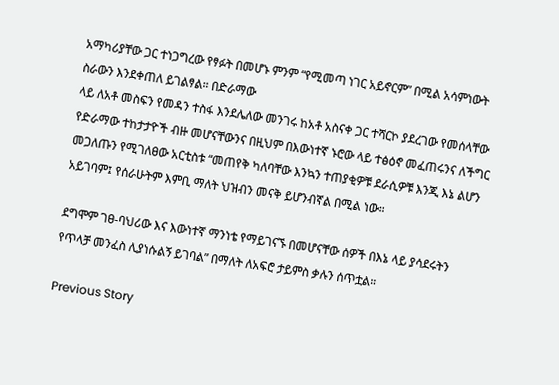አማካሪያቸው ጋር ተነጋግረው የፃፉት በመሆኑ ምንም “የሚመጣ ነገር አይኖርም” በሚል አሳምነውት ስራውን እንደቀጠለ ይገልፃል። በድራማው
ላይ ለአቶ መስፍን የመዳን ተስፋ እንደሌለው መንገሩ ከአቶ አስናቀ ጋር ተሻርኮ ያደረገው የመሰላቸው የድራማው ተከታታዮች ብዙ መሆናቸውንና በዚህም በእውነተኛ ኑሮው ላይ ተፅዕኖ መፈጠሩንና ለችግር መጋለጡን የሚገለፀው አርቲስቱ “መጠየቅ ካለባቸው እንኳን ተጠያቂዎቹ ደራሲዎቹ እንጂ እኔ ልሆን
አይገባም፤ የሰራሁትም እምቢ ማለት ህዝብን መናቅ ይሆንብኛል በሚል ነው።

ደግሞም ገፀ-ባህሪው እና እውነተኛ ማንነቴ የማይገናኙ በመሆናቸው ሰዎች በእኔ ላይ ያሳደሩትን የጥላቻ መንፈስ ሊያነሱልኝ ይገባል” በማለት ለአፍሮ ታይምስ ቃሉን ሰጥቷል።

Previous Story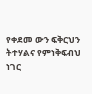የቀደመ ውን ፍቅርህን ትተሃልና የምነቅፍብህ ነገር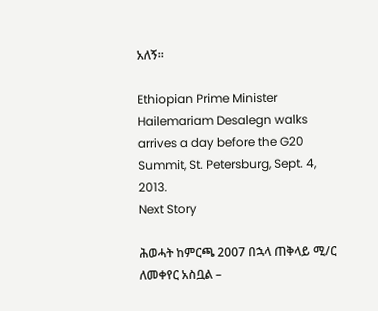አለኝ።

Ethiopian Prime Minister Hailemariam Desalegn walks arrives a day before the G20 Summit, St. Petersburg, Sept. 4, 2013.
Next Story

ሕወሓት ከምርጫ 2007 በኋላ ጠቅላይ ሚ/ር ለመቀየር አስቧል –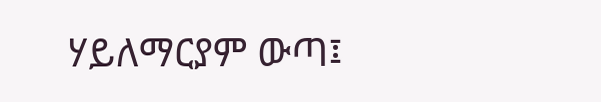ሃይለማርያም ውጣ፤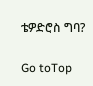ቴዎድሮስ ግባ?

Go toTop